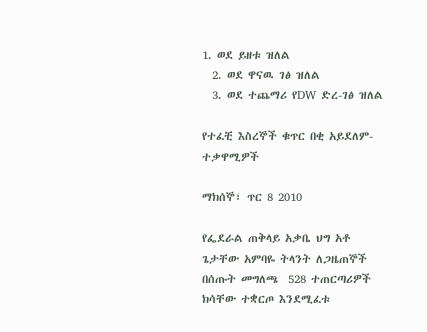1. ወደ ይዘቱ ዝለል
  2. ወደ ዋናዉ ገፅ ዝለል
  3. ወደ ተጨማሪ የDW ድረ-ገፅ ዝለል

የተፈቺ እስረኞች ቁጥር በቂ አይደለም- ተቃዋሚዎች

ማክሰኞ፣ ጥር 8 2010

የፌደራል ጠቅላይ አቃቤ ህግ አቶ ጌታቸው አምባዬ ትላንት ለጋዜጠኞች በሰጡት መግለጫ  528 ተጠርጣሪዎች ክሳቸው ተቋርጦ እንደሚፈቱ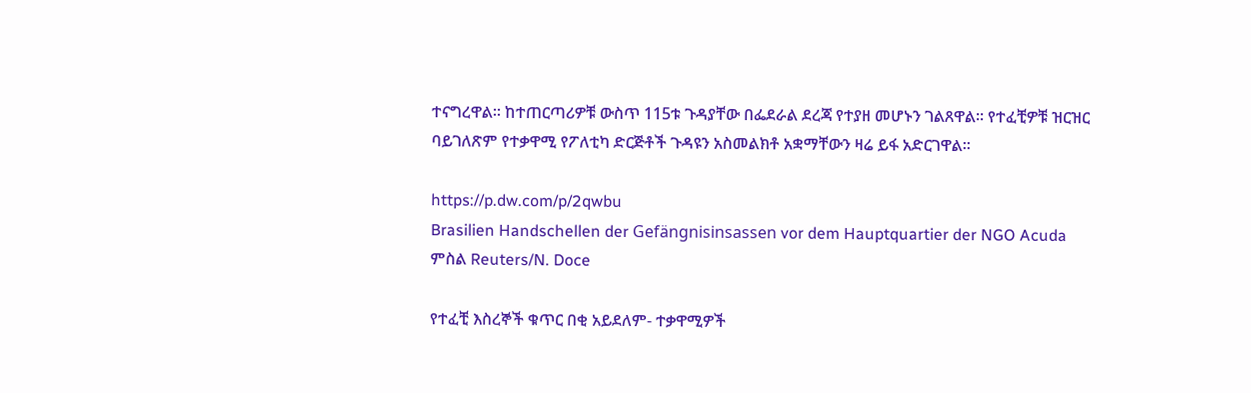ተናግረዋል፡፡ ከተጠርጣሪዎቹ ውስጥ 115ቱ ጉዳያቸው በፌደራል ደረጃ የተያዘ መሆኑን ገልጸዋል፡፡ የተፈቺዎቹ ዝርዝር ባይገለጽም የተቃዋሚ የፖለቲካ ድርጅቶች ጉዳዩን አስመልክቶ አቋማቸውን ዛሬ ይፋ አድርገዋል፡፡

https://p.dw.com/p/2qwbu
Brasilien Handschellen der Gefängnisinsassen vor dem Hauptquartier der NGO Acuda
ምስል Reuters/N. Doce

የተፈቺ እስረኞች ቁጥር በቂ አይደለም- ተቃዋሚዎች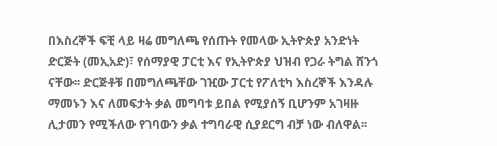በእስረኞች ፍቺ ላይ ዛሬ መግለጫ የሰጡት የመላው ኢትዮጵያ አንድነት ድርጅት (መኢአድ)፣ የሰማያዊ ፓርቲ እና የኢትዮጵያ ህዝብ የጋራ ትግል ሸንጎ ናቸው፡፡ ድርጅቶቹ በመግለጫቸው ገዢው ፓርቲ የፖለቲካ እስረኞች እንዳሉ ማመኑን እና ለመፍታት ቃል መግባቱ ይበል የሚያሰኝ ቢሆንም አገዛዙ ሊታመን የሚችለው የገባውን ቃል ተግባራዊ ሲያደርግ ብቻ ነው ብለዋል፡፡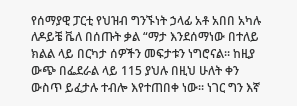የሰማያዊ ፓርቲ የህዝብ ግንኙነት ኃላፊ አቶ አበበ አካሉ ለዶይቼ ቬለ በሰጡት ቃል “ማታ እንደሰማነው በተለይ ክልል ላይ በርካታ ሰዎችን መፍታቱን ነግሮናል፡፡ ከዚያ ውጭ በፌደራል ላይ 115 ያህሉ በዚህ ሁለት ቀን ውስጥ ይፈታሉ ተብሎ እየተጠበቀ ነው፡፡ ነገር ግን እኛ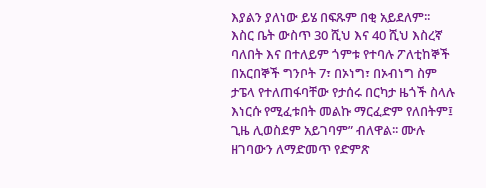እያልን ያለነው ይሄ በፍጹም በቂ አይደለም፡፡ እስር ቤት ውስጥ 30 ሺህ እና 40 ሺህ እስረኛ ባለበት እና በተለይም ጎምቱ የተባሉ ፖለቲከኞች በአርበኞች ግንቦት 7፣ በኦነግ፣ በኦብነግ ስም ታፔላ የተለጠፋባቸው የታሰሩ በርካታ ዜጎች ስላሉ እነርሱ የሚፈቱበት መልኩ ማርፈድም የለበትም፤ ጊዜ ሊወስደም አይገባም” ብለዋል፡፡ ሙሉ ዘገባውን ለማድመጥ የድምጽ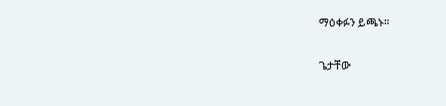ማዕቀፉን ይጫኑ።

ጌታቸው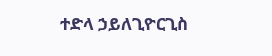ተድላ ኃይለጊዮርጊስ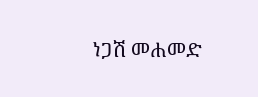ነጋሽ መሐመድ